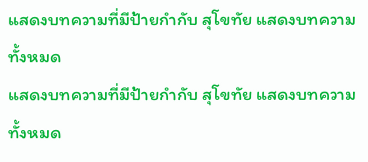แสดงบทความที่มีป้ายกำกับ สุโขทัย แสดงบทความทั้งหมด
แสดงบทความที่มีป้ายกำกับ สุโขทัย แสดงบทความทั้งหมด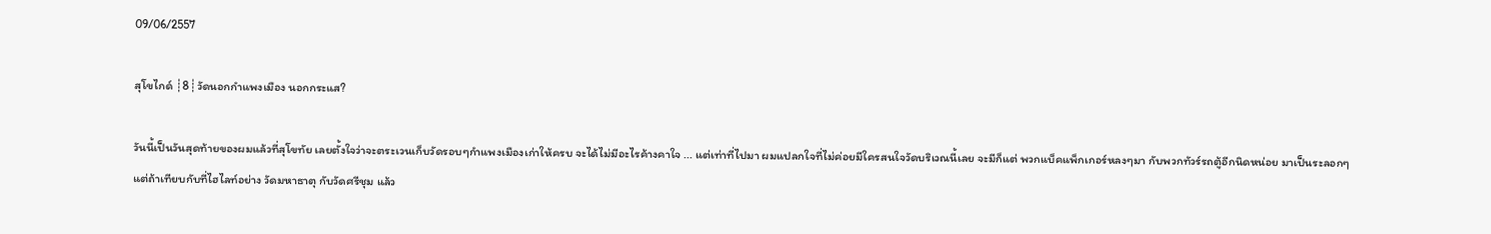09/06/2557

สุโขไกด์ ┊8┊วัดนอกกำแพงเมือง นอกกระแส?

วันนี้เป็นวันสุดท้ายของผมแล้วที่สุโขทัย เลยตั้งใจว่าจะตระเวนเก็บวัดรอบๆกำแพงเมืองเก่าให้ครบ จะได้ไม่มีอะไรค้างคาใจ ... แต่เท่าที่ไปมา ผมแปลกใจที่ไม่ค่อยมีใครสนใจวัดบริเวณนี้เลย จะมีก็แต่ พวกแบ็คแพ็กเกอร์หลงๆมา กับพวกทัวร์รถตู้อีกนิดหน่อย มาเป็นระลอกๆ แต่ถ้าเทียบกับที่ไฮไลท์อย่าง วัดมหาธาตุ กับวัดศรีชุม แล้ว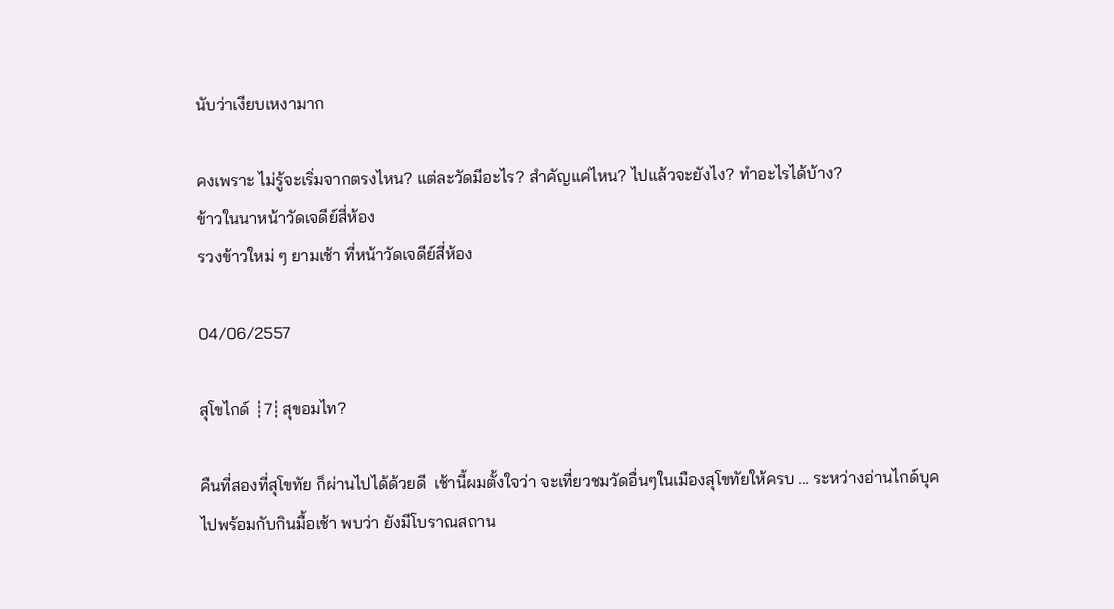นับว่าเงียบเหงามาก

คงเพราะ ไม่รู้จะเริ่มจากตรงไหน? แต่ละวัดมีอะไร? สำคัญแค่ไหน? ไปแล้วจะยังไง? ทำอะไรได้บ้าง?
ข้าวในนาหน้าวัดเจดีย์สี่ห้อง
รวงข้าวใหม่ ๆ ยามเช้า ที่หน้าวัดเจดีย์สี่ห้อง

04/06/2557

สุโขไกด์ ┊7┊สุขอมไท?

คืนที่สองที่สุโขทัย ก็ผ่านไปได้ด้วยดี  เช้านี้ผมตั้งใจว่า จะเที่ยวชมวัดอื่นๆในเมืองสุโขทัยให้ครบ ... ระหว่างอ่านไกด์บุคไปพร้อมกับกินมื้อเช้า พบว่า ยังมีโบราณสถาน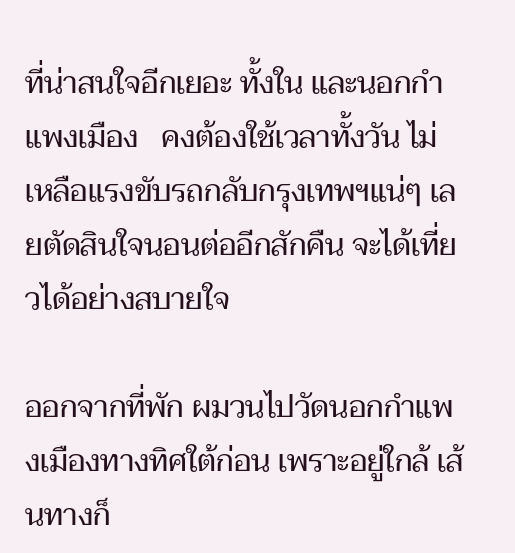ที่น่าสนใจอีกเยอะ ทั้งใน และนอกกำแพงเมือง   คงต้องใช้เวลาทั้งวัน ไม่เหลือแรงขับรถกลับกรุงเทพฯแน่ๆ เลยตัดสินใจนอนต่ออีกสักคืน จะได้เที่ยวได้อย่างสบายใจ

ออกจากที่พัก ผมวนไปวัดนอกกำแพงเมืองทางทิศใต้ก่อน เพราะอยู่ใกล้ เส้นทางก็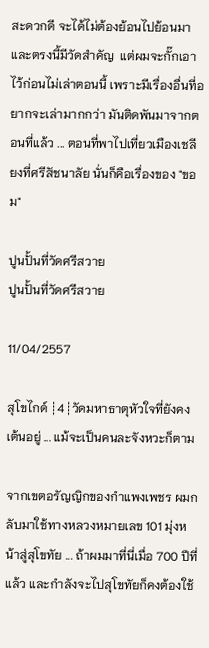สะดวกดี จะได้ไม่ต้องย้อนไปย้อนมา และตรงนี้มีวัดสำคัญ  แต่ผมจะกั๊กเอาไว้ก่อนไม่เล่าตอนนี้ เพราะมีเรื่องอื่นที่อยากจะเล่ามากกว่า มันติดพันมาจากตอนที่แล้ว ... ตอนที่พาไปเที่ยวเมืองเชลียงที่ศรีสัชนาลัย นั่นก็คือเรื่องของ "ขอม"

ปูนปั้นที่วัดศรีสวาย
ปูนปั้นที่วัดศรีสวาย

11/04/2557

สุโขไกด์ ┊4┊วัดมหาธาตุหัวใจที่ยังคงเต้นอยู่ ... แม้จะเป็นคนละจังหวะก็ตาม

จากเขตอรัญญิกของกำแพงเพชร ผมกลับมาใช้ทางหลวงหมายเลข 101 มุ่งหน้าสู่สุโขทัย ... ถ้าผมมาที่นี่เมื่อ 700 ปีที่แล้ว และกำลังจะไปสุโขทัยก็คงต้องใช้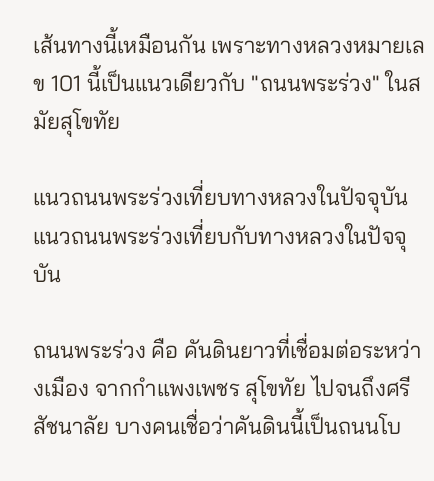เส้นทางนี้เหมือนกัน เพราะทางหลวงหมายเลข 101 นี้เป็นแนวเดียวกับ "ถนนพระร่วง" ในสมัยสุโขทัย

แนวถนนพระร่วงเที่ยบทางหลวงในปัจจุบัน
แนวถนนพระร่วงเที่ยบกับทางหลวงในปัจจุบัน

ถนนพระร่วง คือ คันดินยาวที่เชื่อมต่อระหว่างเมือง จากกำแพงเพชร สุโขทัย ไปจนถึงศรีสัชนาลัย บางคนเชื่อว่าคันดินนี้เป็นถนนโบ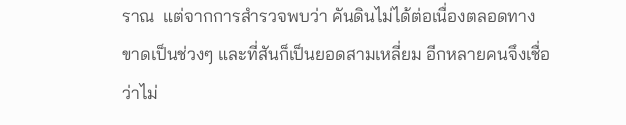ราณ  แต่จากการสำรวจพบว่า คันดินไม่ได้ต่อเนื่องตลอดทาง ขาดเป็นช่วงๆ และที่สันก็เป็นยอดสามเหลี่ยม อีกหลายคนจึงเชื่อว่าไม่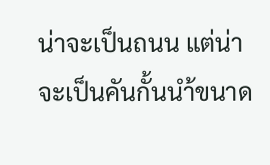น่าจะเป็นถนน แต่น่าจะเป็นคันกั้นนำ้ขนาด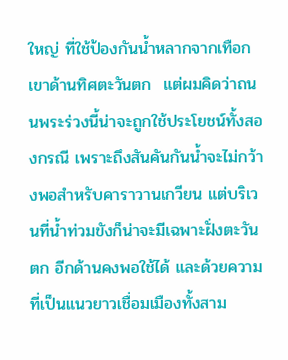ใหญ่ ที่ใช้ป้องกันน้ำหลากจากเทือกเขาด้านทิศตะวันตก  แต่ผมคิดว่าถนนพระร่วงนี้น่าจะถูกใช้ประโยชน์ทั้งสองกรณี เพราะถึงสันคันกันน้ำจะไม่กว้างพอสำหรับคาราวานเกวียน แต่บริเวนที่น้ำท่วมขังก็น่าจะมีเฉพาะฝั่งตะวันตก อีกด้านคงพอใช้ได้ และด้วยความที่เป็นแนวยาวเชื่อมเมืองทั้งสาม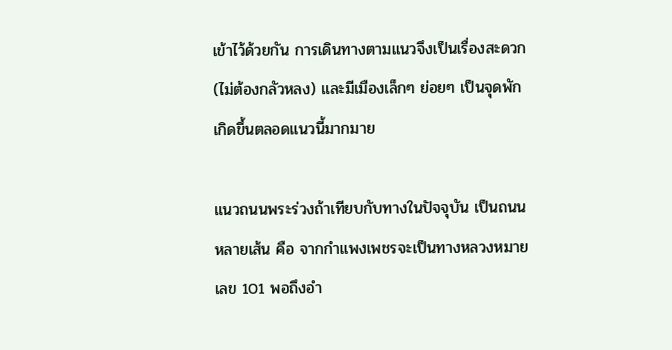เข้าไว้ด้วยกัน การเดินทางตามแนวจึงเป็นเรื่องสะดวก (ไม่ต้องกลัวหลง) และมีเมืองเล็กๆ ย่อยๆ เป็นจุดพักเกิดขึ้นตลอดแนวนี้มากมาย

แนวถนนพระร่วงถ้าเทียบกับทางในปัจจุบัน เป็นถนนหลายเส้น คือ จากกำแพงเพชรจะเป็นทางหลวงหมายเลข 101 พอถึงอำ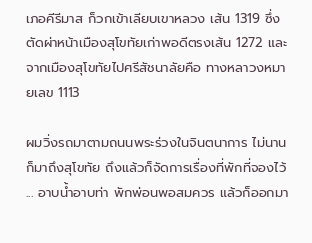เภอคีรีมาส ก็วกเข้าเลียบเขาหลวง เส้น 1319 ซึ่งตัดผ่าหน้าเมืองสุโขทัยเก่าพอดีตรงเส้น 1272 และจากเมืองสุโขทัยไปศรีสัชนาลัยคือ ทางหลาวงหมายเลข 1113

ผมวิ่งรถมาตามถนนพระร่วงในจินตนาการ ไม่นานก็มาถึงสุโขทัย ถึงแล้วก็จัดการเรื่องที่พักที่จองไว้ ... อาบน้ำอาบท่า พักพ่อนพอสมควร แล้วก็ออกมา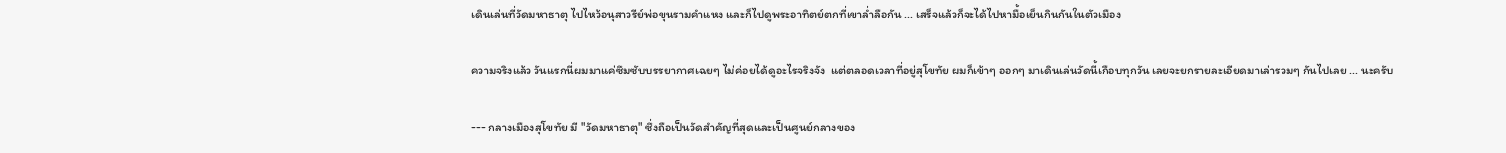เดินเล่นที่วัดมหาธาตุ ไปไหว้อนุสาวรีย์พ่อขุนรามคำแหง และก็ไปดูพระอาทิตย์ตกที่เขาล่ำลือกัน ... เสร็จแล้วก็จะได้ไปหามื้อเย็นกินกันในตัวเมือง

ความจริงแล้ว วันแรกนี่ผมมาแค่ซึมซับบรรยากาศเฉยๆ ไม่ค่อยได้ดูอะไรจริงจัง  แต่ตลอดเวลาที่อยู่สุโขทัย ผมก็เข้าๆ ออกๆ มาเดินเล่นวัดนี้เกือบทุกวัน เลยจะยกรายละเอียดมาเล่ารวมๆ กันไปเลย ... นะครับ

--- กลางเมืองสุโขทัย มี "วัดมหาธาตุ" ซึ่งถือเป็นวัดสำคัญที่สุดและเป็นศูนย์กลางของ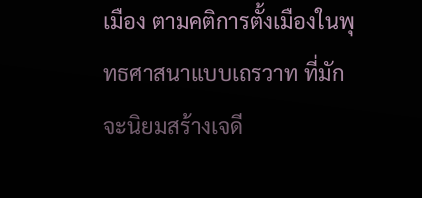เมือง ตามคติการตั้งเมืองในพุทธศาสนาแบบเถรวาท ที่มักจะนิยมสร้างเจดี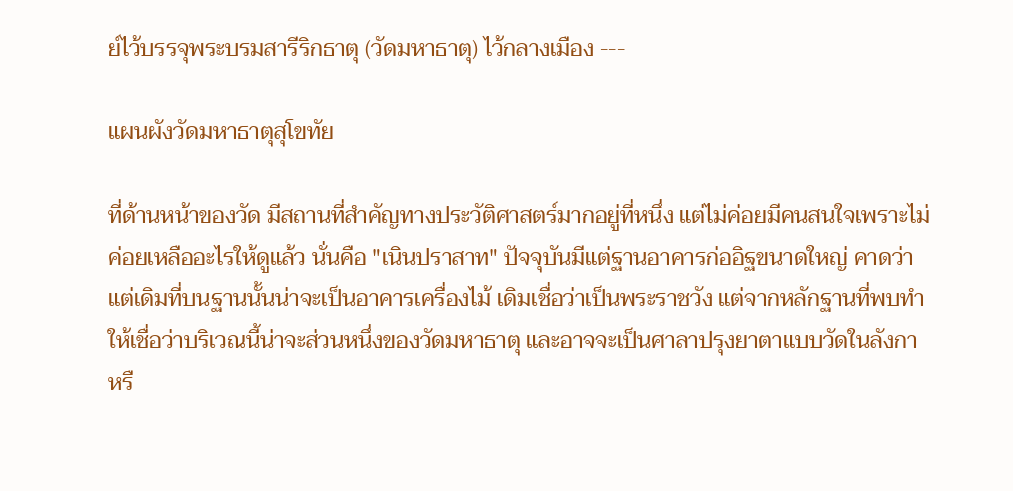ย์ไว้บรรจุพระบรมสารีริกธาตุ (วัดมหาธาตุ) ไว้กลางเมือง ---

แผนผังวัดมหาธาตุสุโขทัย

ที่ด้านหน้าของวัด มีสถานที่สำคัญทางประวัติศาสตร์มากอยู่ที่หนึ่ง แต่ไม่ค่อยมีคนสนใจเพราะไม่ค่อยเหลืออะไรให้ดูแล้ว นั่นคือ "เนินปราสาท" ปัจจุบันมีแต่ฐานอาคารก่ออิฐขนาดใหญ่ คาดว่าแต่เดิมที่บนฐานนั้นน่าจะเป็นอาคารเครื่องไม้ เดิมเชื่อว่าเป็นพระราชวัง แต่จากหลักฐานที่พบทำให้เชื่อว่าบริเวณนี้น่าจะส่วนหนึ่งของวัดมหาธาตุ และอาจจะเป็นศาลาปรุงยาตาแบบวัดในลังกา หรื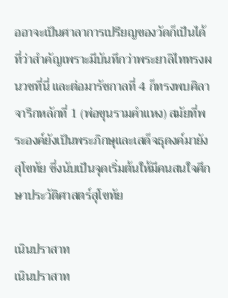ออาจะเป็นศาลาการเปรียญของวัดก็เป็นได้  ที่ว่าสำคัญเพราะมีบันทึกว่าพระยาลิไททรงผนวชที่นี่ และต่อมารัชกาลที่ 4 ก็ทรงพบศิลาจารึกหลักที่ 1 (พ่อขุนรามคำแหง) สมัยที่พระองค์ยังเป็นพระภิกษุและเสด็จธุดงค์มายังสุโขทัย ซึ่งนับเป็นจุดเริ่มต้นให้มีคนสนใจศึกษาประวัติศาสตร์สุโขทัย

เนินปราสาท
เนินปราสาท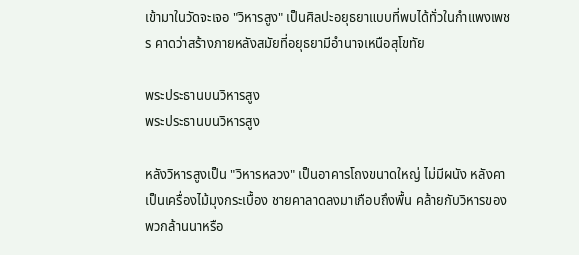เข้ามาในวัดจะเจอ "วิหารสูง" เป็นศิลปะอยุธยาแบบที่พบได้ทั่วในกำแพงเพชร คาดว่าสร้างภายหลังสมัยที่อยุธยามีอำนาจเหนือสุโขทัย

พระประธานบนวิหารสูง
พระประธานบนวิหารสูง

หลังวิหารสูงเป็น "วิหารหลวง" เป็นอาคารโถงขนาดใหญ่ ไม่มีผนัง หลังคาเป็นเครื่องไม้มุงกระเบื้อง ชายคาลาดลงมาเกือบถึงพื้น คล้ายกับวิหารของพวกล้านนาหรือ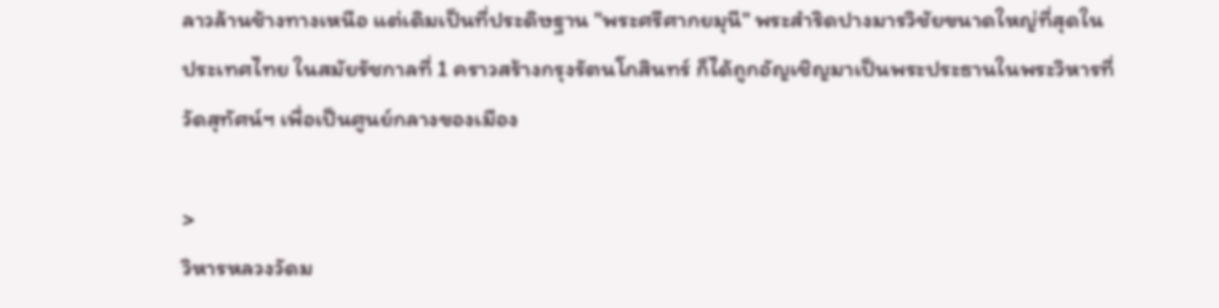ลาวล้านช้างทางเหนือ แต่เดิมเป็นที่ประดิษฐาน "พระศรีศากยมุนี" พระสำริดปางมารวิชัยขนาดใหญ่ที่สุดในประเทศไทย ในสมัยรัชกาลที่ 1 คราวสร้างกรุงรัตนโกสินทร์ ก็ได้ถูกอัญเชิญมาเป็นพระประธานในพระวิหารที่วัดสุทัศน์ฯ เพื่อเป็นศูนย์กลางของเมือง

>
วิหารหลวงวัดม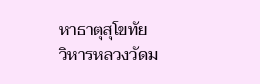หาธาตุสุโขทัย
วิหารหลวงวัดม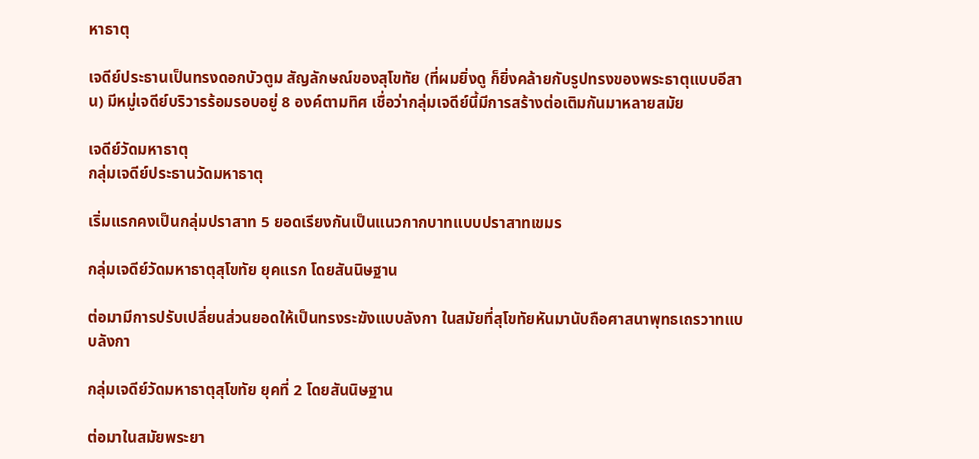หาธาตุ

เจดีย์ประธานเป็นทรงดอกบัวตูม สัญลักษณ์ของสุโขทัย (ที่ผมยิ่งดู ก็ยิ่งคล้ายกับรูปทรงของพระธาตุแบบอีสาน) มีหมู่เจดีย์บริวารร้อมรอบอยู่ 8 องค์ตามทิศ เชื่อว่ากลุ่มเจดีย์นี้มีการสร้างต่อเติมกันมาหลายสมัย

เจดีย์วัดมหาธาตุ
กลุ่มเจดีย์ประธานวัดมหาธาตุ

เริ่มแรกคงเป็นกลุ่มปราสาท 5 ยอดเรียงกันเป็นแนวกากบาทแบบปราสาทเขมร

กลุ่มเจดีย์วัดมหาธาตุสุโขทัย ยุคแรก โดยสันนิษฐาน

ต่อมามีการปรับเปลี่ยนส่วนยอดให้เป็นทรงระฆังแบบลังกา ในสมัยที่สุโขทัยหันมานับถือศาสนาพุทธเถรวาทแบบลังกา

กลุ่มเจดีย์วัดมหาธาตุสุโขทัย ยุคที่ 2 โดยสันนิษฐาน

ต่อมาในสมัยพระยา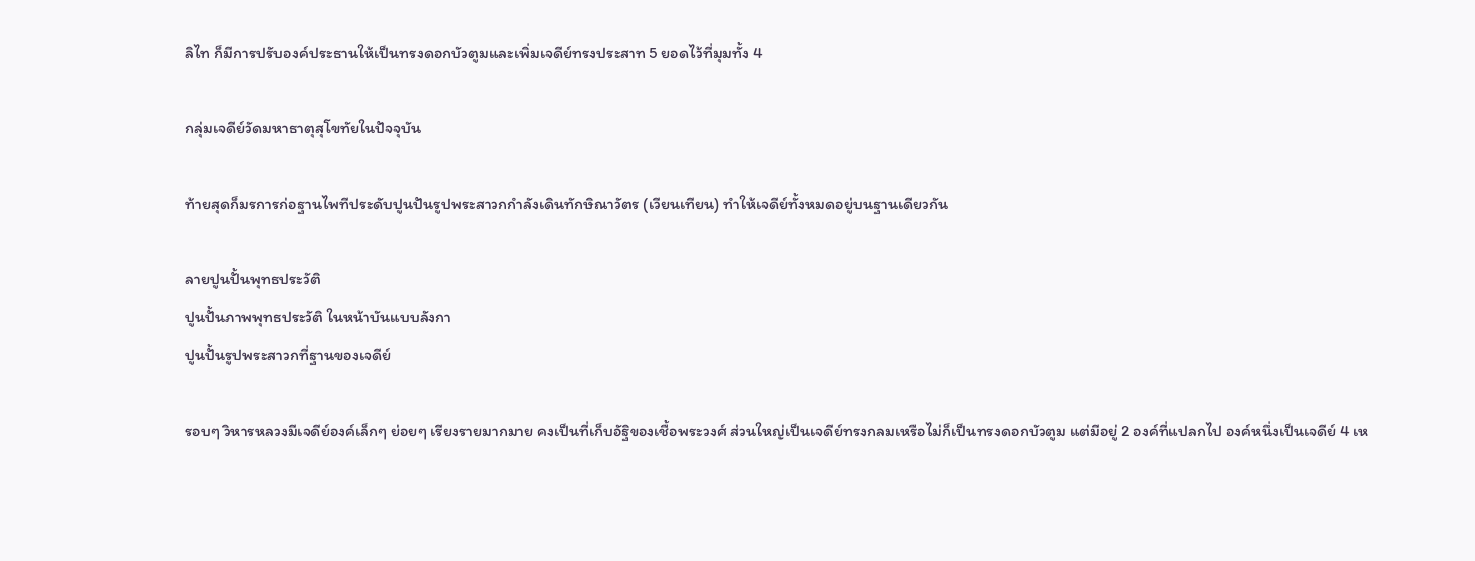ลิไท ก็มีการปรับองค์ประธานให้เป็นทรงดอกบัวตูมและเพิ่มเจดีย์ทรงประสาท 5 ยอดไว้ที่มุมทั้ง 4

กลุ่มเจดีย์วัดมหาธาตุสุโขทัยในปัจจุบัน

ท้ายสุดก็มรการก่อฐานไพทีประดับปูนปันรูปพระสาวกกำลังเดินทักษิณาวัตร (เวียนเทียน) ทำให้เจดีย์ทั้งหมดอยู่บนฐานเดียวกัน

ลายปูนปั้นพุทธประวัติ
ปูนปั้นภาพพุทธประวัติ ในหน้าบันแบบลังกา
ปูนปั้นรูปพระสาวกที่ฐานของเจดีย์

รอบๆ วิหารหลวงมีเจดีย์องค์เล็กๆ ย่อยๆ เรียงรายมากมาย คงเป็นที่เก็บอัฐิของเชื้อพระวงศ์ ส่วนใหญ่เป็นเจดีย์ทรงกลมเหรือไม่ก็เป็นทรงดอกบัวตูม แต่มีอยู่ 2 องค์ที่แปลกไป องค์หนึ่งเป็นเจดีย์ 4 เห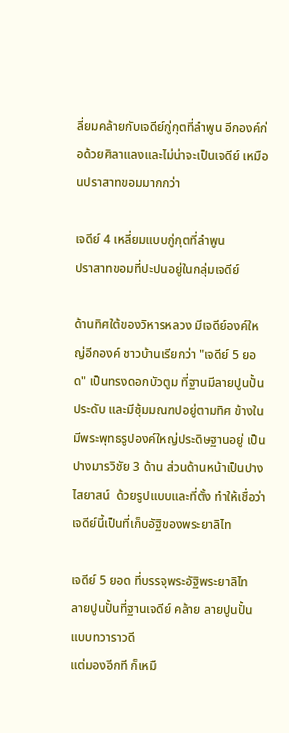ลี่ยมคล้ายกับเจดีย์กู่กุตที่ลำพูน อีกองค์ก่อด้วยศิลาแลงและไม่น่าจะเป็นเจดีย์ เหมือนปราสาทขอมมากกว่า

เจดีย์ 4 เหลี่ยมแบบกู่กุตที่ลำพูน
ปราสาทขอมที่ปะปนอยู่ในกลุ่มเจดีย์

ด้านทิศใต้ของวิหารหลวง มีเจดีย์องค์ใหญ่อีกองค์ ชาวบ้านเรียกว่า "เจดีย์ 5 ยอด" เป็นทรงดอกบัวตูม ที่ฐานมีลายปูนปั้นประดับ และมีซุ้มมณฑปอยู่ตามทิศ ข้างในมีพระพุทธรูปองค์ใหญ่ประดิษฐานอยู่ เป็นปางมารวิชัย 3 ด้าน ส่วนด้านหน้าเป็นปางไสยาสน์  ด้วยรูปแบบและที่ตั้ง ทำให้เชื่อว่า เจดีย์นี้เป็นที่เก็บอัฐิของพระยาลิไท

เจดีย์ 5 ยอด ที่บรรจุพระอัฐิพระยาลิไท
ลายปูนปั้นที่ฐานเจดีย์ คล้าย ลายปูนปั้นแบบทวาราวดี
แต่มองอีกที ก็เหมื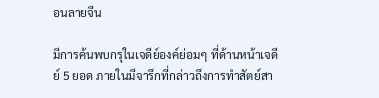อนลายจีน

มีการค้นพบกรุในเจดีย์องค์ย่อมๆ ที่ด้านหน้าเจดีย์ 5 ยอด ภายในมีจารึกที่กล่าวถึงการทำสัตย์สา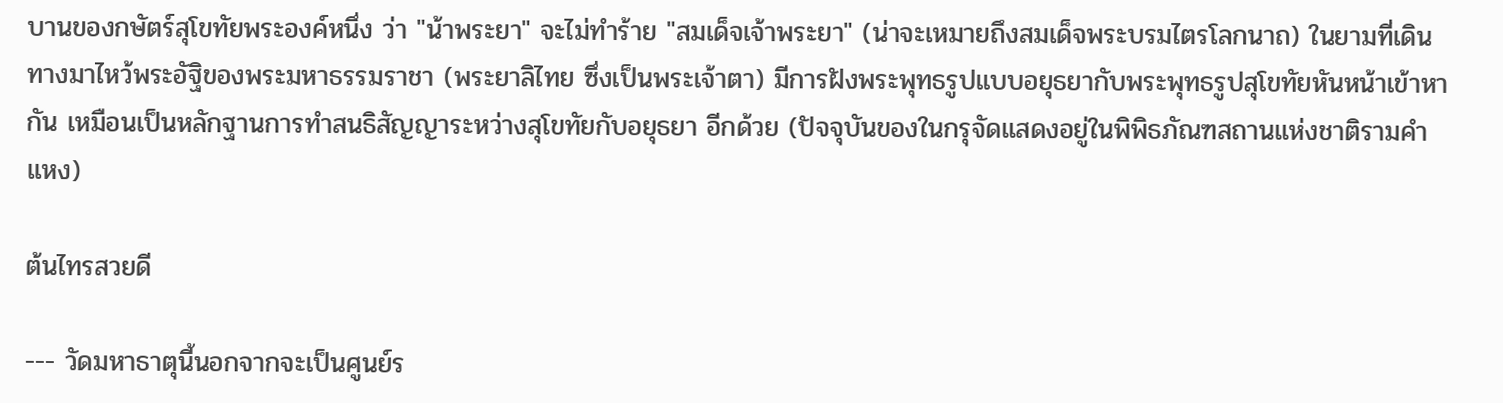บานของกษัตร์สุโขทัยพระองค์หนึ่ง ว่า "น้าพระยา" จะไม่ทำร้าย "สมเด็จเจ้าพระยา" (น่าจะเหมายถึงสมเด็จพระบรมไตรโลกนาถ) ในยามที่เดินทางมาไหว้พระอัฐิของพระมหาธรรมราชา (พระยาลิไทย ซึ่งเป็นพระเจ้าตา) มีการฝังพระพุทธรูปแบบอยุธยากับพระพุทธรูปสุโขทัยหันหน้าเข้าหากัน เหมือนเป็นหลักฐานการทำสนธิสัญญาระหว่างสุโขทัยกับอยุธยา อีกด้วย (ปัจจุบันของในกรุจัดแสดงอยู่ในพิพิธภัณฑสถานแห่งชาติรามคำแหง)

ต้นไทรสวยดี

--- วัดมหาธาตุนี้นอกจากจะเป็นศูนย์ร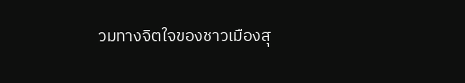วมทางจิตใจของชาวเมืองสุ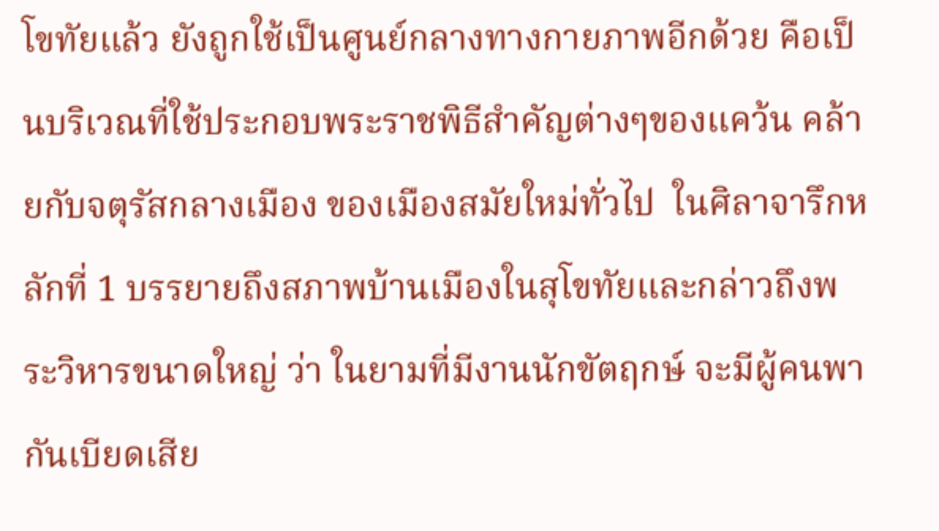โขทัยแล้ว ยังถูกใช้เป็นศูนย์กลางทางกายภาพอีกด้วย คือเป็นบริเวณที่ใช้ประกอบพระราชพิธีสำคัญต่างๆของแคว้น คล้ายกับจตุรัสกลางเมือง ของเมืองสมัยใหม่ทั่วไป  ในศิลาจารึกหลักที่ 1 บรรยายถึงสภาพบ้านเมืองในสุโขทัยและกล่าวถึงพระวิหารขนาดใหญ่ ว่า ในยามที่มีงานนักขัตฤกษ์ จะมีผู้คนพากันเบียดเสีย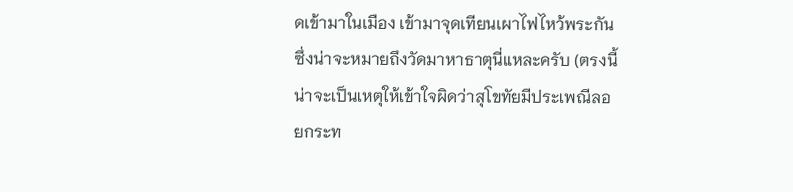ดเข้ามาในเมือง เข้ามาจุดเทียนเผาไฟไหว้พระกัน ซึ่งน่าจะหมายถึงวัดมาหาธาตุนี่แหละครับ (ตรงนี้น่าจะเป็นเหตุให้เข้าใจผิดว่าสุโขทัยมีประเพณีลอยกระท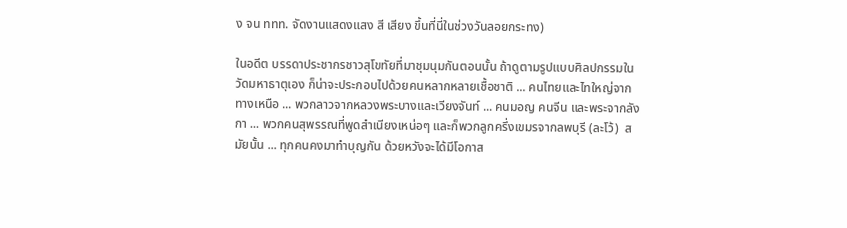ง จน ททท. จัดงานแสดงแสง สี เสียง ขึ้นที่นี่ในช่วงวันลอยกระทง)

ในอดีต บรรดาประชากรชาวสุโขทัยที่มาชุมนุมกันตอนนั้น ถ้าดูตามรูปแบบศิลปกรรมในวัดมหาธาตุเอง ก็น่าจะประกอบไปด้วยคนหลากหลายเชื้อชาติ ... คนไทยและไทใหญ่จากทางเหนือ ... พวกลาวจากหลวงพระบางและเวียงจันท์ ... คนมอญ คนจีน และพระจากลังกา ... พวกคนสุพรรณที่พูดสำเนียงเหน่อๆ และก็พวกลูกครึ่งเขมรจากลพบุรี (ละโว้)  สมัยนั้น ... ทุกคนคงมาทำบุญกัน ด้วยหวังจะได้มีโอกาส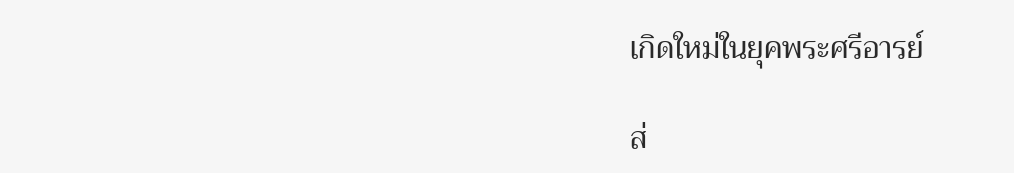เกิดใหม่ในยุคพระศรีอารย์

ส่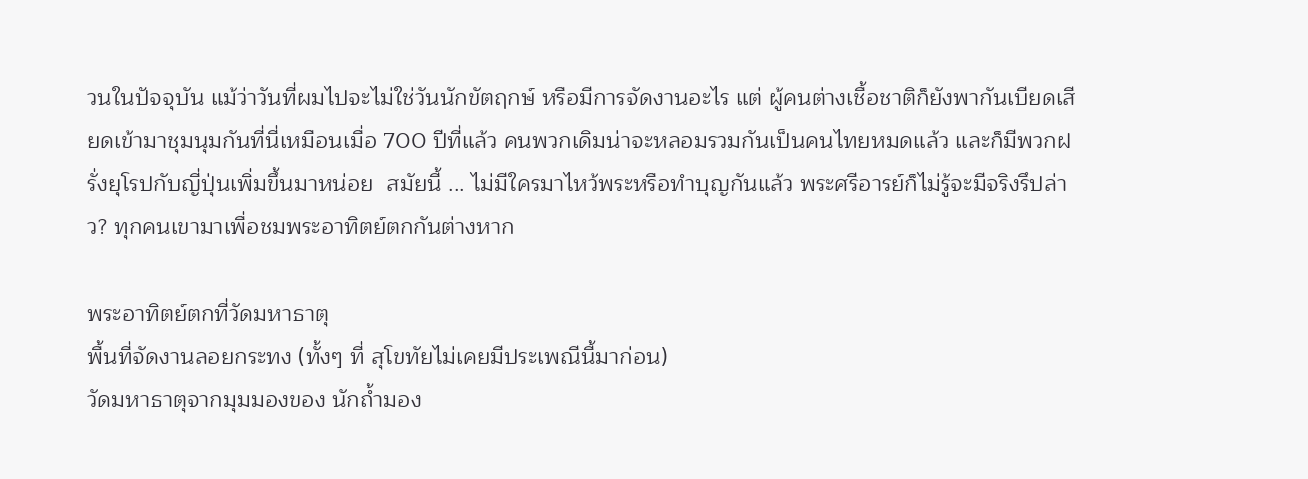วนในปัจจุบัน แม้ว่าวันที่ผมไปจะไม่ใช่วันนักขัตฤกษ์ หรือมีการจัดงานอะไร แต่ ผู้คนต่างเชื้อชาติก็ยังพากันเบียดเสียดเข้ามาชุมนุมกันที่นี่เหมือนเมื่อ 700 ปีที่แล้ว คนพวกเดิมน่าจะหลอมรวมกันเป็นคนไทยหมดแล้ว และก็มีพวกฝรั่งยุโรปกับญี่ปุ่นเพิ่มขึ้นมาหน่อย  สมัยนี้ ... ไม่มีใครมาไหว้พระหรือทำบุญกันแล้ว พระศรีอารย์ก็ไม่รู้จะมีจริงรึปล่าว? ทุกคนเขามาเพื่อชมพระอาทิตย์ตกกันต่างหาก

พระอาทิตย์ตกที่วัดมหาธาตุ
พื้นที่จัดงานลอยกระทง (ทั้งๆ ที่ สุโขทัยไม่เคยมีประเพณีนี้มาก่อน)
วัดมหาธาตุจากมุมมองของ นักถ้ำมอง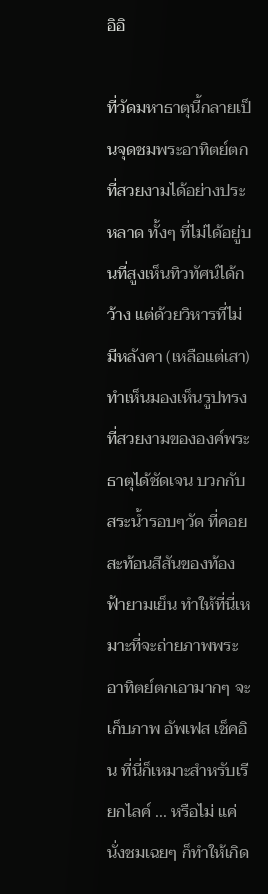อิอิ

ที่วัดมหาธาตุนี้กลายเป็นจุดชมพระอาทิตย์ตกที่สวยงามได้อย่างประหลาด ทั้งๆ ที่ไม่ได้อยู่บนที่สูงเห็นทิวทัศน์ได้กว้าง แต่ด้วยวิหารที่ไม่มีหลังคา (เหลือแต่เสา) ทำเห็นมองเห็นรูปทรงที่สวยงามขององค์พระธาตุได้ชัดเจน บวกกับสระน้ำรอบๆวัด ที่คอยสะท้อนสีสันของท้องฟ้ายามเย็น ทำให้ที่นี่เหมาะที่จะถ่ายภาพพระอาทิตย์ตกเอามากๆ จะเก็บภาพ อัพเฟส เช็คอิน ที่นี่ก็เหมาะสำหรับเรียกไลค์ ... หรือไม่ แค่นั่งชมเฉยๆ ก็ทำให้เกิด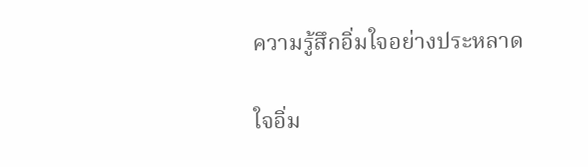ความรู้สึกอิ่มใจอย่างประหลาด

ใจอิ่ม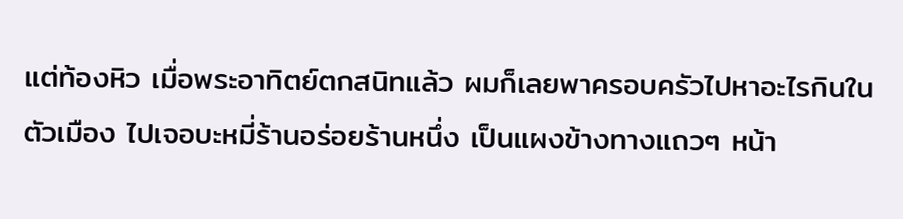แต่ท้องหิว เมื่อพระอาทิตย์ตกสนิทแล้ว ผมก็เลยพาครอบครัวไปหาอะไรกินในตัวเมือง ไปเจอบะหมี่ร้านอร่อยร้านหนึ่ง เป็นแผงข้างทางแถวๆ หน้า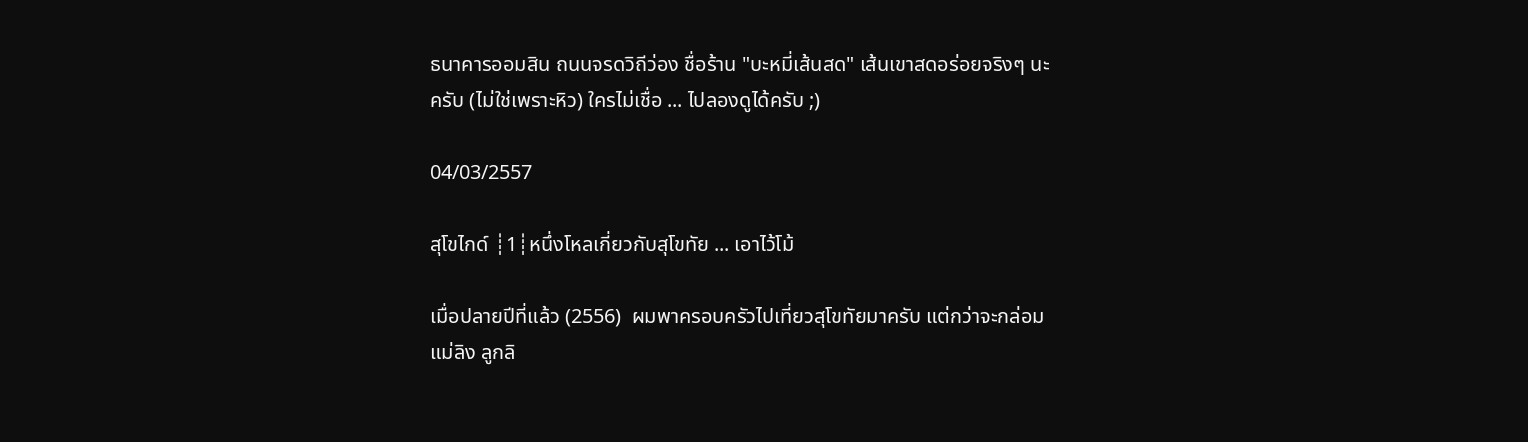ธนาคารออมสิน ถนนจรดวิถีว่อง ชื่อร้าน "บะหมี่เส้นสด" เส้นเขาสดอร่อยจริงๆ นะครับ (ไม่ใช่เพราะหิว) ใครไม่เชื่อ ... ไปลองดูได้ครับ ;)

04/03/2557

สุโขไกด์ ┊1┊หนึ่งโหลเกี่ยวกับสุโขทัย ... เอาไว้โม้

เมื่อปลายปีที่แล้ว (2556)  ผมพาครอบครัวไปเที่ยวสุโขทัยมาครับ แต่กว่าจะกล่อมแม่ลิง ลูกลิ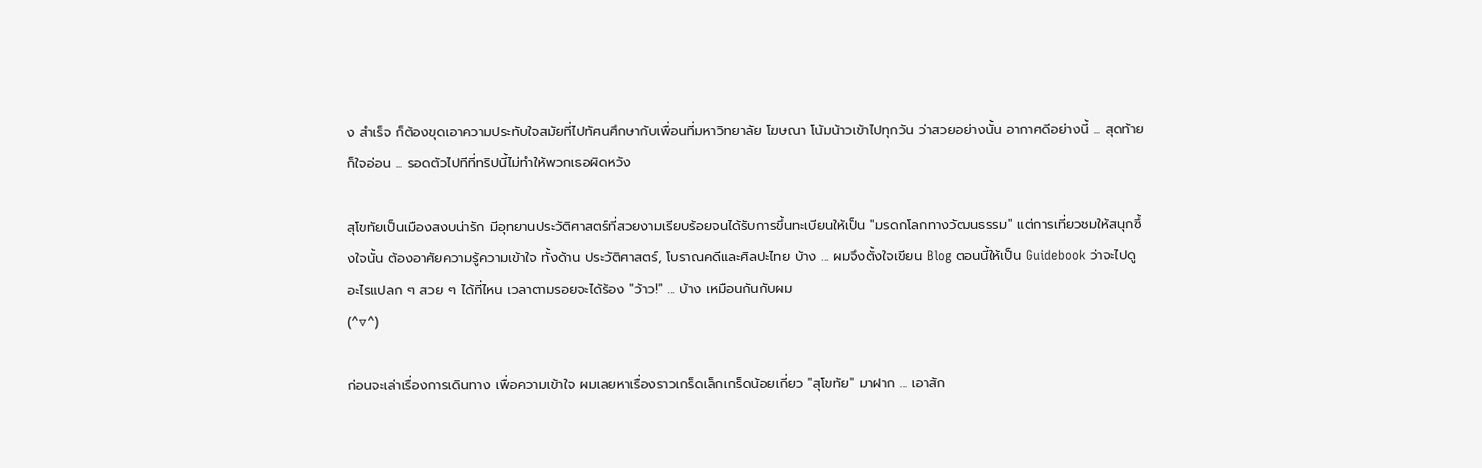ง สำเร็จ ก็ต้องขุดเอาความประทับใจสมัยที่ไปทัศนศึกษากับเพื่อนที่มหาวิทยาลัย โฆษณา โน้มน้าวเข้าไปทุกวัน ว่าสวยอย่างนั้น อากาศดีอย่างนี้ ... สุดท้ายก็ใจอ่อน ... รอดตัวไปทีที่ทริปนี้ไม่ทำให้พวกเธอผิดหวัง

สุโขทัยเป็นเมืองสงบน่ารัก มีอุทยานประวัติศาสตร์ที่สวยงามเรียบร้อยจนได้รับการขึ้นทะเบียนให้เป็น "มรดกโลกทางวัฒนธรรม" แต่การเที่ยวชมให้สนุกซึ้งใจนั้น ต้องอาศัยความรู้ความเข้าใจ ทั้งด้าน ประวัติศาสตร์, โบราณคดีและศิลปะไทย บ้าง ... ผมจึงตั้งใจเขียน Blog ตอนนี้ให้เป็น Guidebook ว่าจะไปดูอะไรแปลก ๆ สวย ๆ ได้ที่ไหน เวลาตามรอยจะได้ร้อง "ว้าว!" ... บ้าง เหมือนกันกับผม
(^▽^)

ก่อนจะเล่าเรื่องการเดินทาง เพื่อความเข้าใจ ผมเลยหาเรื่องราวเกร็ดเล็กเกร็ดน้อยเกี่ยว "สุโขทัย" มาฝาก ... เอาสัก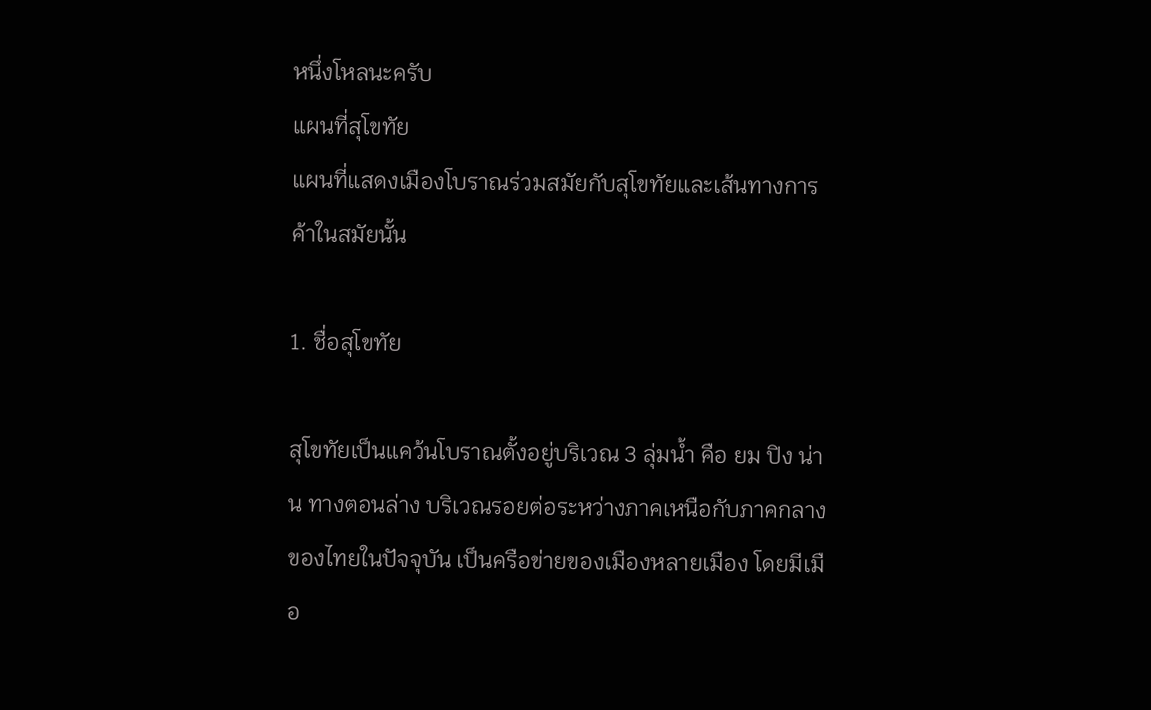หนึ่งโหลนะครับ
แผนที่สุโขทัย
แผนที่แสดงเมืองโบราณร่วมสมัยกับสุโขทัยและเส้นทางการค้าในสมัยนั้น

1. ชื่อสุโขทัย

สุโขทัยเป็นแคว้นโบราณตั้งอยู่บริเวณ 3 ลุ่มน้ำ คือ ยม ปิง น่าน ทางตอนล่าง บริเวณรอยต่อระหว่างภาคเหนือกับภาคกลางของไทยในปัจจุบัน เป็นครือข่ายของเมืองหลายเมือง โดยมีเมือ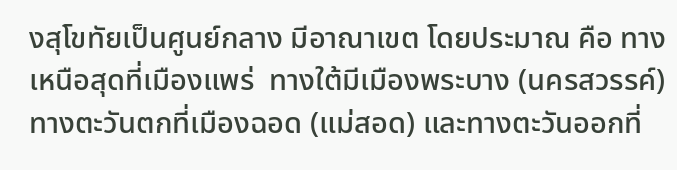งสุโขทัยเป็นศูนย์กลาง มีอาณาเขต โดยประมาณ คือ ทางเหนือสุดที่เมืองแพร่  ทางใต้มีเมืองพระบาง (นครสวรรค์)  ทางตะวันตกที่เมืองฉอด (แม่สอด) และทางตะวันออกที่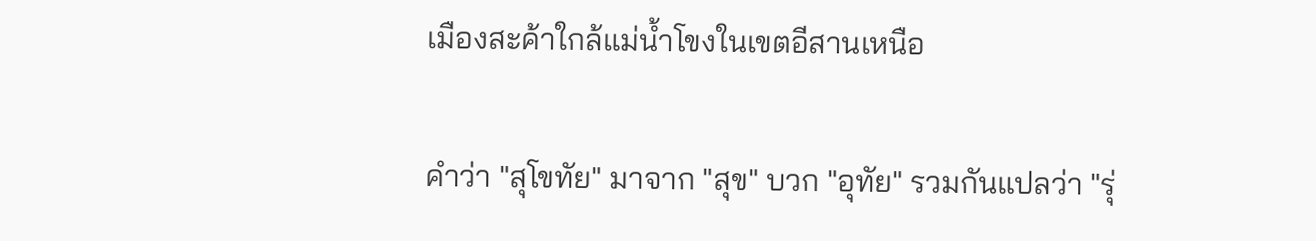เมืองสะค้าใกล้แม่น้ำโขงในเขตอีสานเหนือ

คำว่า "สุโขทัย" มาจาก "สุข" บวก "อุทัย" รวมกันแปลว่า "รุ่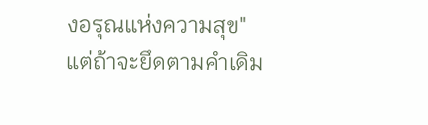งอรุณแห่งความสุข" แต่ถ้าจะยึดตามคำเดิม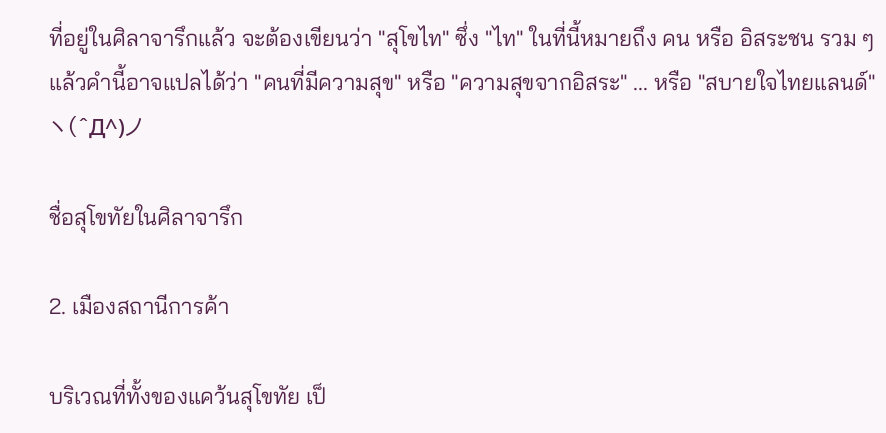ที่อยู่ในศิลาจารึกแล้ว จะต้องเขียนว่า "สุโขไท" ซึ่ง "ไท" ในที่นี้หมายถึง คน หรือ อิสระชน รวม ๆ แล้วคำนี้อาจแปลได้ว่า "คนที่มีความสุข" หรือ "ความสุขจากอิสระ" ... หรือ "สบายใจไทยแลนด์"
ヽ(^Д^)ノ

ชื่อสุโขทัยในศิลาจารึก

2. เมืองสถานีการค้า

บริเวณที่ทั้งของแคว้นสุโขทัย เป็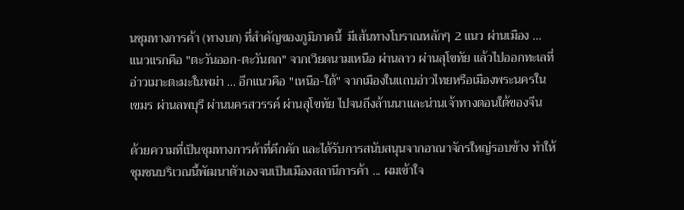นชุมทางการค้า (ทางบก) ที่สำคัญของภูมิภาคนี้  มีเส้นทางโบราณหลักๆ 2 แนว ผ่านเมือง ... แนวแรกคือ "ตะวันออก-ตะวันตก" จากเวียดนามเหนือ ผ่านลาว ผ่านสุโขทัย แล้วไปออกทะเลที่อ่าวเมาะตะมะในพม่า ... อีกแนวคือ "เหนือ-ใต้" จากเมืองในแถบอ่าวไทยหรือเมืองพระนครในเขมร ผ่านลพบุรี ผ่านนครสวรรค์ ผ่านสุโขทัย ไปจนถึงล้านนาและน่านเจ้าทางตอนใต้ของจีน

ด้วยความที่เป็นชุมทางการค้าที่คึกคัก และได้รับการสนับสนุนจากอาณาจักรใหญ่รอบข้าง ทำให้ชุมชนบริเวณนี้พัฒนาตัวเองจนเป็นเมืองสถานีการค้า ... ผมเข้าใจ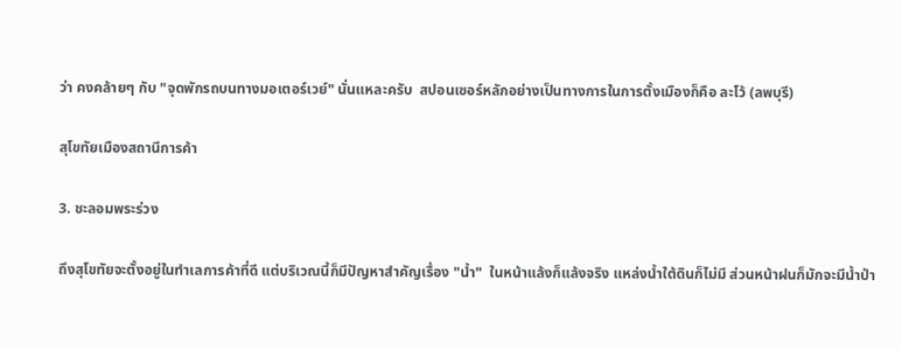ว่า คงคล้ายๆ กับ "จุดพักรถบนทางมอเตอร์เวย์" นั่นแหละครับ  สปอนเซอร์หลักอย่างเป็นทางการในการตั้งเมืองก็คือ ละโว้ (ลพบุรี)

สุโขทัยเมืองสถานีการค้า

3. ชะลอมพระร่วง

ถึงสุโขทัยจะตั้งอยู่ในทำเลการค้าที่ดี แต่บริเวณนี้ก็มีปัญหาสำคัญเรื่อง "น้ำ"  ในหน้าแล้งก็แล้งจริง แหล่งน้ำใต้ดินก็ไม่มี ส่วนหน้าฝนก็มักจะมีน้ำป่า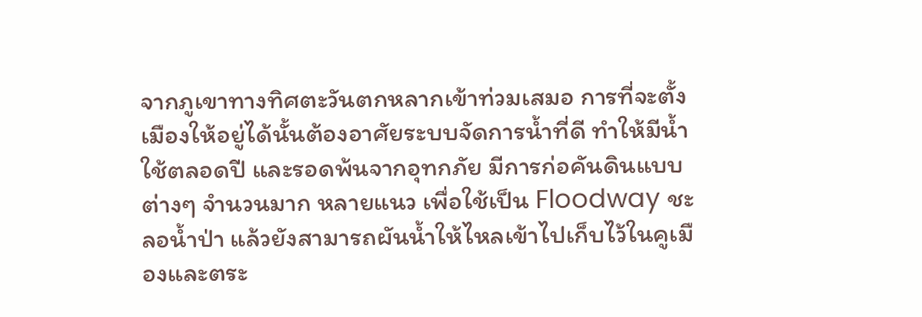จากภูเขาทางทิศตะวันตกหลากเข้าท่วมเสมอ การที่จะตั้งเมืองให้อยู่ได้นั้นต้องอาศัยระบบจัดการน้ำที่ดี ทำให้มีน้ำใช้ตลอดปี และรอดพ้นจากอุทกภัย มีการก่อคันดินแบบต่างๆ จำนวนมาก หลายแนว เพื่อใช้เป็น Floodway ชะลอน้ำป่า แล้วยังสามารถผันน้ำให้ไหลเข้าไปเก็บไว้ในคูเมืองและตระ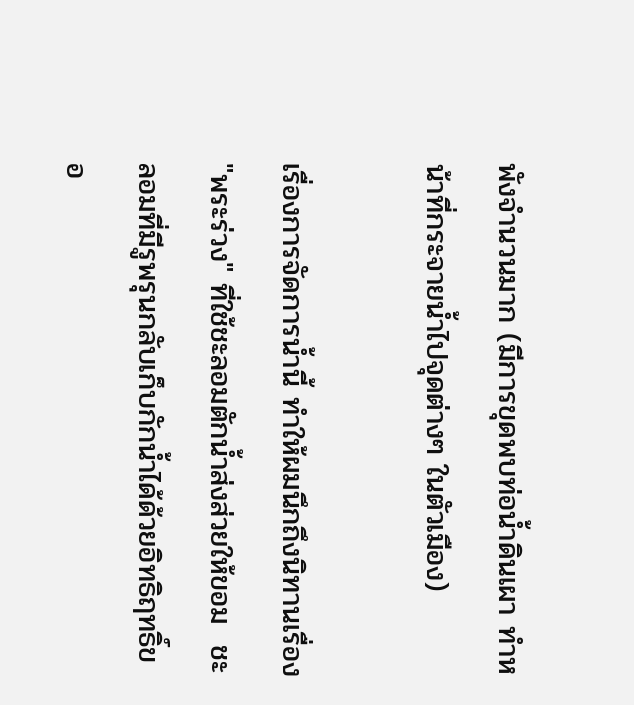พังจำนวนมาก (มีการขุดพบท่อน้ำดินเผา ทำหน้าที่กระจายน้ำไปจุดต่างๆ ในตัวเมือง)

เรื่องการจัดการน้ำนี้ ทำให้ผมนึกถึงนิทานเรื่อง "พระร่วง" ที่ใช้ชะลอมตักน้ำส่งส่วยให้ขอม  ชะลอมที่มีรูพรุนกลับเก็บกักน้ำได้ด้วยอิทธิฤทธิ์ขอ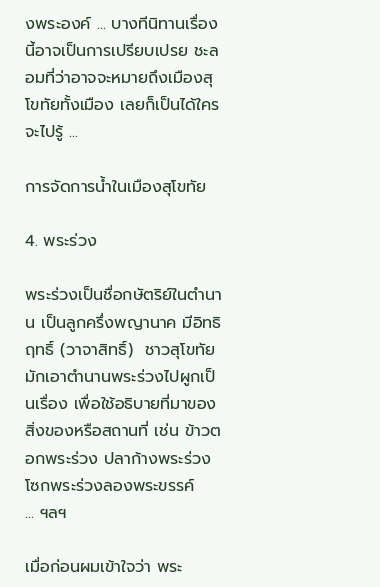งพระองค์ ... บางทีนิทานเรื่องนี้อาจเป็นการเปรียบเปรย ชะลอมที่ว่าอาจจะหมายถึงเมืองสุโขทัยทั้งเมือง เลยก็เป็นได้ใครจะไปรู้ ...

การจัดการน้ำในเมืองสุโขทัย

4. พระร่วง

พระร่วงเป็นชื่อกษัตริย์ในตำนาน เป็นลูกครึ่งพญานาค มีอิทธิฤทธิ์ (วาจาสิทธิ์)  ชาวสุโขทัยมักเอาตำนานพระร่วงไปผูกเป็นเรื่อง เพื่อใช้อธิบายที่มาของสิ่งของหรือสถานที่ เช่น ข้าวตอกพระร่วง ปลาก้างพระร่วง โซกพระร่วงลองพระขรรค์ ... ฯลฯ

เมื่อก่อนผมเข้าใจว่า พระ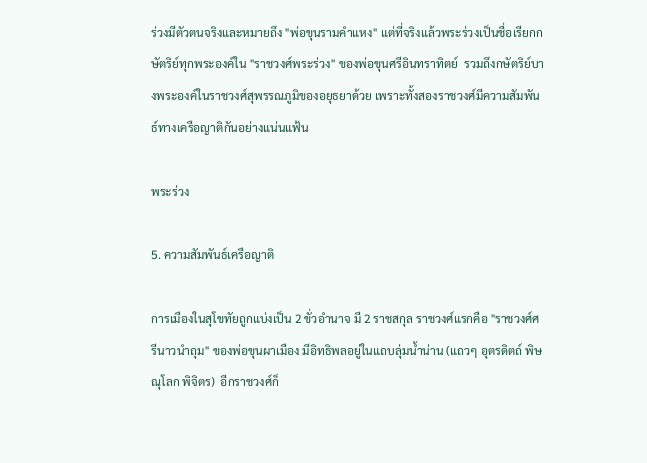ร่วงมีตัวตนจริงและหมายถึง "พ่อขุนรามคำแหง" แต่ที่จริงแล้วพระร่วงเป็นชื่อเรียกกษัตริย์ทุกพระองค์ใน "ราชวงศ์พระร่วง" ของพ่อขุนศรีอินทราทิตย์  รวมถึงกษัตริย์บางพระองค์ในราชวงศ์สุพรรณภูมิของอยุธยาด้วย เพราะทั้งสองราชวงศ์มีความสัมพันธ์ทางเครือญาติกันอย่างแน่นแฟ้น

พระร่วง

5. ความสัมพันธ์เครือญาติ

การเมืองในสุโขทัยถูกแบ่งเป็น 2 ขั่วอำนาจ มี 2 ราชสกุล ราชวงศ์แรกคือ "ราชวงศ์ศรีนาวนำถุม" ของพ่อขุนผาเมือง มีอิทธิพลอยู่ในแถบลุ่มน้ำน่าน (แถวๆ อุตรดิตถ์ พิษณุโลก พิจิตร)  อีกราชวงศ์ก็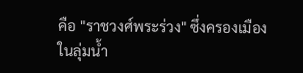คือ "ราชวงศ์พระร่วง" ซึ่งครองเมืองในลุ่มน้ำ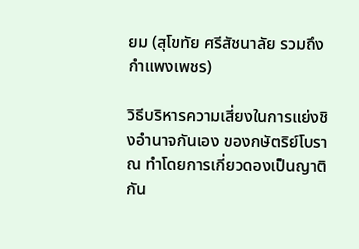ยม (สุโขทัย ศรีสัชนาลัย รวมถึงกำแพงเพชร)

วิธีบริหารความเสี่ยงในการแย่งชิงอำนาจกันเอง ของกษัตริย์โบราณ ทำโดยการเกี่ยวดองเป็นญาติกัน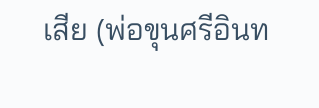เสีย (พ่อขุนศรีอินท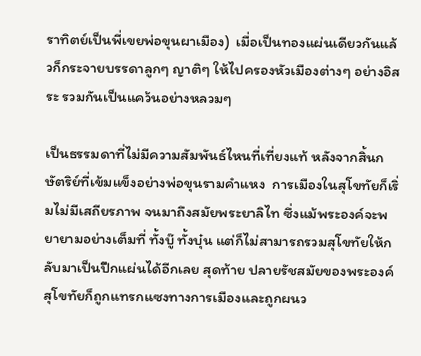ราทิตย์เป็นพี่เขยพ่อขุนผาเมือง)  เมื่อเป็นทองแผ่นเดียวกันแล้วก็กระจายบรรดาลูกๆ ญาติๆ ให้ไปครองหัวเมืองต่างๆ อย่างอิสระ รวมกันเป็นแคว้นอย่างหลวมๆ

เป็นธรรมดาที่ไม่มีความสัมพันธ์ไหนที่เที่ยงแท้ หลังจากสิ้นกษัตริย์ที่เข้มแข็งอย่างพ่อขุนรามคำแหง  การเมืองในสุโขทัยก็เริ่มไม่มีเสถียรภาพ จนมาถึงสมัยพระยาลิไท ซึ่งแม้พระองค์จะพยายามอย่างเต็มที่ ทั้งบู๊ ทั้งบุ๋น แต่ก็ไม่สามารถรวมสุโขทัยให้กลับมาเป็นปึกแผ่นได้อีกเลย สุดท้าย ปลายรัชสมัยของพระองค์ สุโขทัยก็ถูกแทรกแซงทางการเมืองและถูกผนว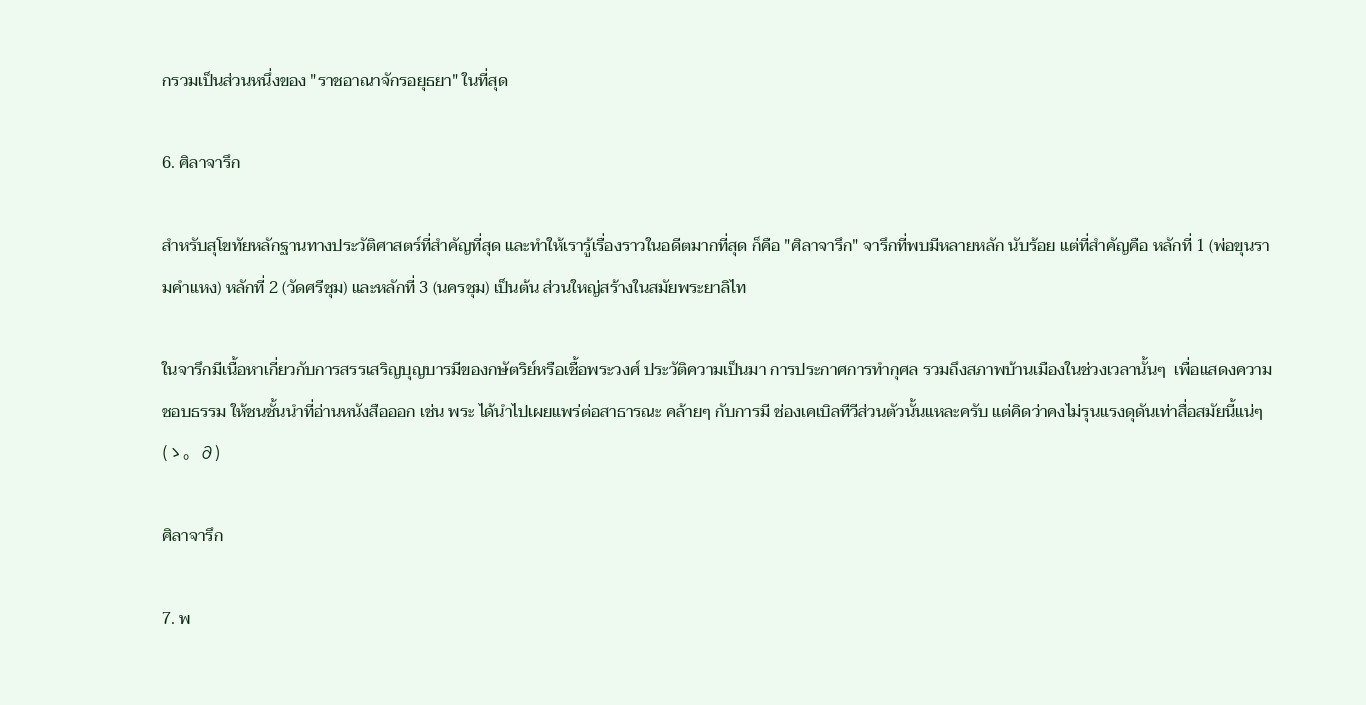กรวมเป็นส่วนหนึ่งของ "ราชอาณาจักรอยุธยา" ในที่สุด

6. ศิลาจารึก

สำหรับสุโขทัยหลักฐานทางประวัติศาสตร์ที่สำคัญที่สุด และทำให้เรารู้เรื่องราวในอดีตมากที่สุด ก็คือ "ศิลาจารึก" จารึกที่พบมีหลายหลัก นับร้อย แต่ที่สำคัญคือ หลักที่ 1 (พ่อขุนรามคำแหง) หลักที่ 2 (วัดศรีชุม) และหลักที่ 3 (นครชุม) เป็นต้น ส่วนใหญ่สร้างในสมัยพระยาลิไท

ในจารึกมีเนื้อหาเกี่ยวกับการสรรเสริญบุญบารมีของกษัตริย์หรือเชื้อพระวงศ์ ประวัติความเป็นมา การประกาศการทำกุศล รวมถึงสภาพบ้านเมืองในช่วงเวลานั้นๆ  เพื่อแสดงความชอบธรรม ให้ชนชั้นนำที่อ่านหนังสือออก เช่น พระ ได้นำไปเผยแพร่ต่อสาธารณะ คล้ายๆ กับการมี ช่องเคเบิลทีวีส่วนตัวนั้นแหละครับ แต่คิดว่าคงไม่รุนแรงดุดันเท่าสื่อสมัยนี้แน่ๆ
(ゝ。∂)

ศิลาจารึก

7. พ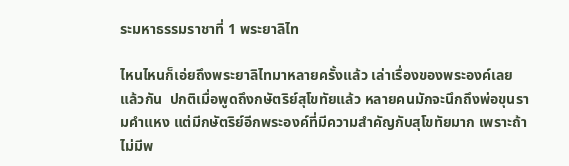ระมหาธรรมราชาที่ 1 พระยาลิไท

ไหนไหนก็เอ่ยถึงพระยาลิไทมาหลายครั้งแล้ว เล่าเรื่องของพระองค์เลยแล้วกัน  ปกติเมื่อพูดถึงกษัตริย์สุโขทัยแล้ว หลายคนมักจะนึกถึงพ่อขุนรามคำแหง แต่มีกษัตริย์อีกพระองค์ที่มีความสำคัญกับสุโขทัยมาก เพราะถ้าไม่มีพ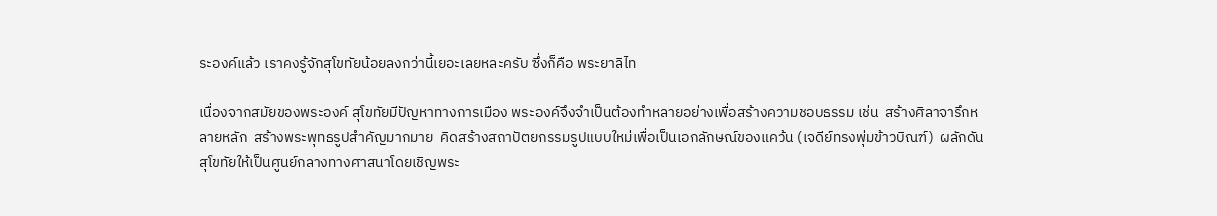ระองค์แล้ว เราคงรู้จักสุโขทัยน้อยลงกว่านี้เยอะเลยหละครับ ซึ่งก็คือ พระยาลิไท

เนื่องจากสมัยของพระองค์ สุโขทัยมีปัญหาทางการเมือง พระองค์จึงจำเป็นต้องทำหลายอย่างเพื่อสร้างความชอบธรรม เช่น  สร้างศิลาจารึกหลายหลัก  สร้างพระพุทธรูปสำคัญมากมาย  คิดสร้างสถาปัตยกรรมรูปแบบใหม่เพื่อเป็นเอกลักษณ์ของแคว้น (เจดีย์ทรงพุ่มข้าวบิณฑ์)  ผลักดันสุโขทัยให้เป็นศูนย์กลางทางศาสนาโดยเชิญพระ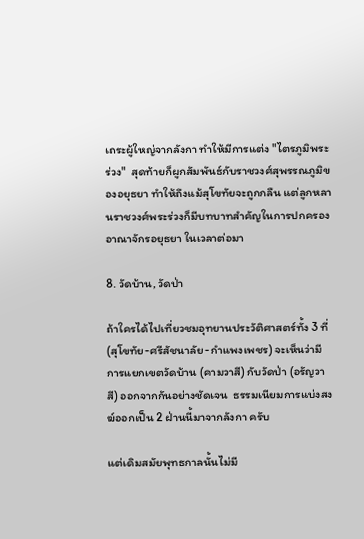เถระผู้ใหญ่จากลังกา ทำให้มีการแต่ง "ไตรภูมิพระร่วง"  สุดท้ายก็ผูกสัมพันธ์กับราชวงศ์สุพรรณภูมิของอยุธยา ทำให้ถึงแม้สุโขทัยจะถูกกลืน แต่ลูกหลานราชวงศ์พระร่วงก็มีบทบาทสำคัญในการปกครอง อาณาจักรอยุธยา ในเวลาต่อมา

8. วัดบ้าน, วัดป่า

ถ้าใครได้ไปเที่ยวชมอุทยานประวัติศาสตร์ทั้ง 3 ที่ (สุโขทัย-ศรีสัชนาลัย-กำแพงเพชร) จะเห็นว่ามีการแยกเขตวัดบ้าน (คามวาสี) กับวัดป่า (อรัญวาสี) ออกจากกันอย่างชัดเจน  ธรรมเนียมการแบ่งสงฆ์ออกเป็น 2 ฝ่านนี้มาจากลังกา ครับ

แต่เดิมสมัยพุทธกาลนั้นไม่มี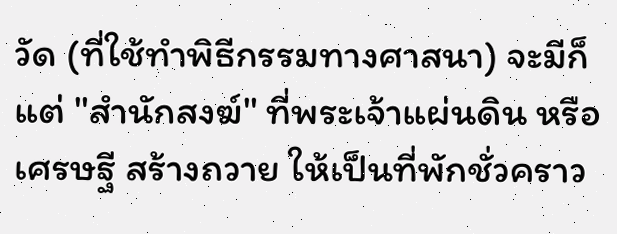วัด (ที่ใช้ทำพิธีกรรมทางศาสนา) จะมีก็แต่ "สำนักสงฆ์" ที่พระเจ้าแผ่นดิน หรือเศรษฐี สร้างถวาย ให้เป็นที่พักชั่วคราว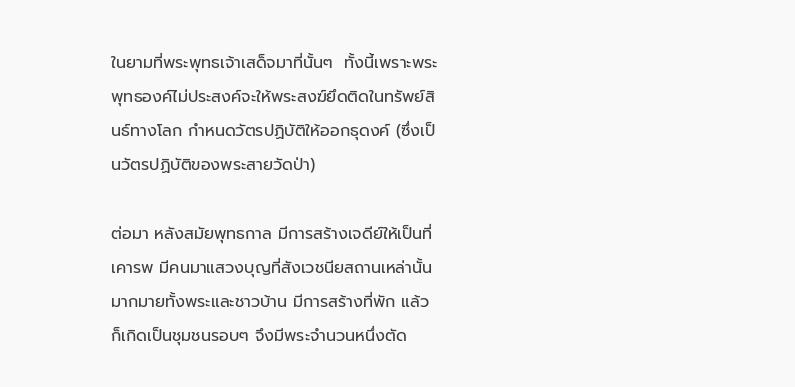ในยามที่พระพุทธเจ้าเสด็จมาที่นั้นๆ  ทั้งนี้เพราะพระพุทธองค์ไม่ประสงค์จะให้พระสงฆ์ยึดติดในทรัพย์สินธ์ทางโลก กำหนดวัตรปฏิบัติให้ออกธุดงค์ (ซึ่งเป็นวัตรปฏิบัติของพระสายวัดป่า)

ต่อมา หลังสมัยพุทธกาล มีการสร้างเจดีย์ให้เป็นที่เคารพ มีคนมาแสวงบุญที่สังเวชนียสถานเหล่านั้นมากมายทั้งพระและชาวบ้าน มีการสร้างที่พัก แล้วก็เกิดเป็นชุมชนรอบๆ จึงมีพระจำนวนหนึ่งตัด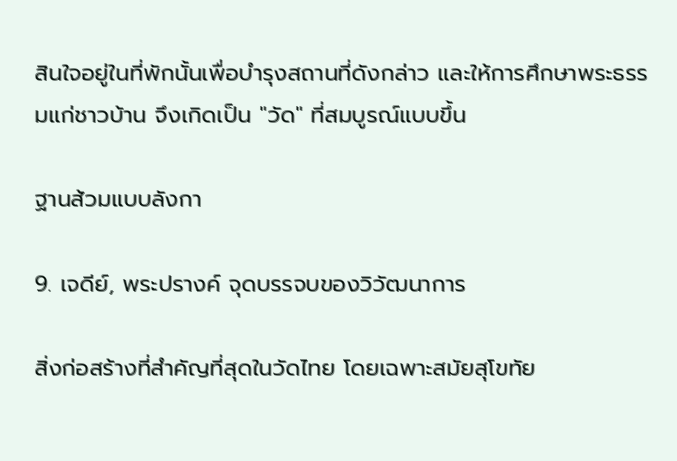สินใจอยู่ในที่พักนั้นเพื่อบำรุงสถานที่ดังกล่าว และให้การศึกษาพระธรรมแก่ชาวบ้าน จึงเกิดเป็น "วัด" ที่สมบูรณ์แบบขึ้น

ฐานส้วมแบบลังกา

9. เจดีย์, พระปรางค์ จุดบรรจบของวิวัฒนาการ

สิ่งก่อสร้างที่สำคัญที่สุดในวัดไทย โดยเฉพาะสมัยสุโขทัย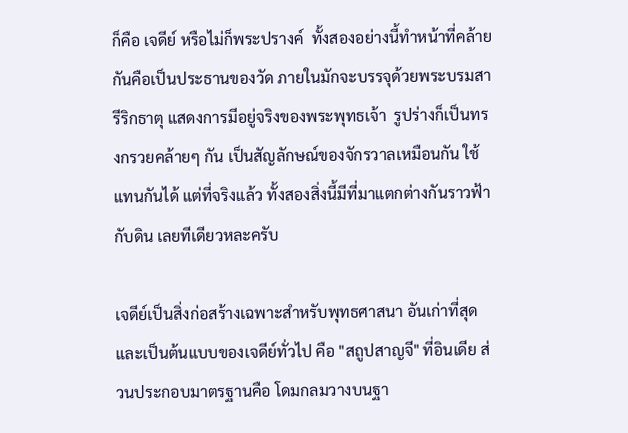ก็คือ เจดีย์ หรือไม่ก็พระปรางค์  ทั้งสองอย่างนี้ทำหน้าที่คล้ายกันคือเป็นประธานของวัด ภายในมักจะบรรจุด้วยพระบรมสารีริกธาตุ แสดงการมีอยู่จริงของพระพุทธเจ้า  รูปร่างก็เป็นทรงกรวยคล้ายๆ กัน เป็นสัญลักษณ์ของจักรวาลเหมือนกัน ใช้แทนกันได้ แต่ที่จริงแล้ว ทั้งสองสิ่งนี้มีที่มาแตกต่างกันราวฟ้ากับดิน เลยทีเดียวหละครับ

เจดีย์เป็นสิ่งก่อสร้างเฉพาะสำหรับพุทธศาสนา อันเก่าที่สุดและเป็นต้นแบบของเจดีย์ทั่วไป คือ "สถูปสาญจี" ที่อินเดีย ส่วนประกอบมาตรฐานคือ โดมกลมวางบนฐา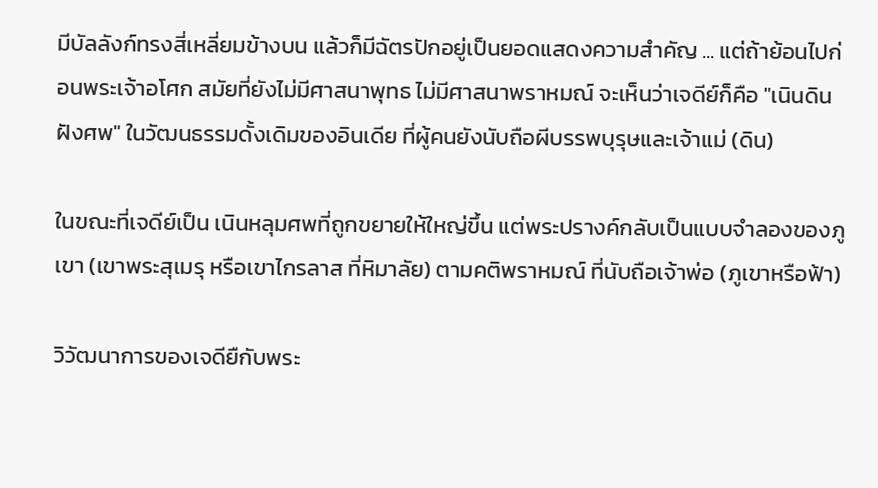มีบัลลังก์ทรงสี่เหลี่ยมข้างบน แล้วก็มีฉัตรปักอยู่เป็นยอดแสดงความสำคัญ ... แต่ถ้าย้อนไปก่อนพระเจ้าอโศก สมัยที่ยังไม่มีศาสนาพุทธ ไม่มีศาสนาพราหมณ์ จะเห็นว่าเจดีย์ก็คือ "เนินดินฝังศพ" ในวัฒนธรรมดั้งเดิมของอินเดีย ที่ผู้คนยังนับถือผีบรรพบุรุษและเจ้าแม่ (ดิน)

ในขณะที่เจดีย์เป็น เนินหลุมศพที่ถูกขยายให้ใหญ่ขึ้น แต่พระปรางค์กลับเป็นแบบจำลองของภูเขา (เขาพระสุเมรุ หรือเขาไกรลาส ที่หิมาลัย) ตามคติพราหมณ์ ที่นับถือเจ้าพ่อ (ภูเขาหรือฟ้า)

วิวัฒนาการของเจดียืกับพระ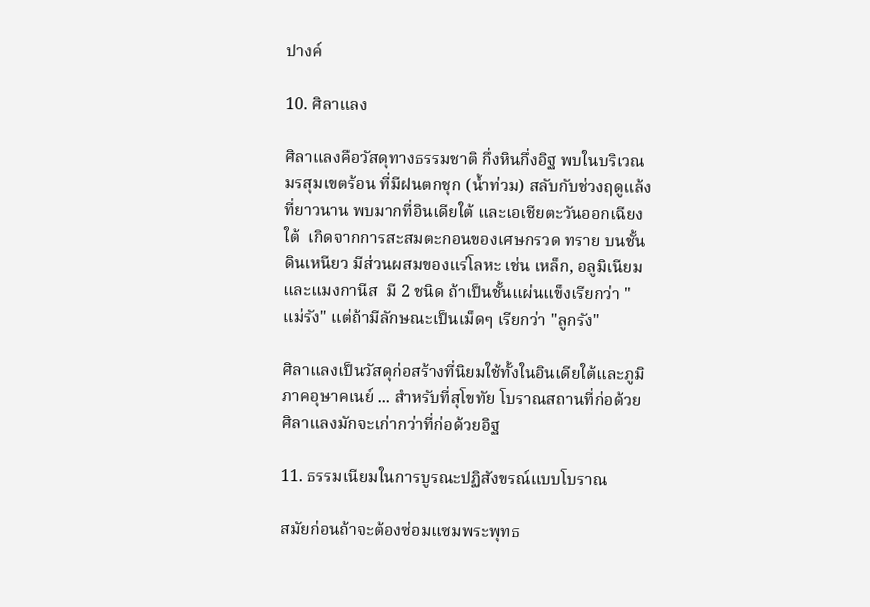ปางค์

10. ศิลาแลง

ศิลาแลงคือวัสดุทางธรรมชาติ กึ่งหินกึ่งอิฐ พบในบริเวณมรสุมเขตร้อน ที่มีฝนตกชุก (น้ำท่วม) สลับกับช่วงฤดูแล้งที่ยาวนาน พบมากที่อินเดียใต้ และเอเชียตะวันออกเฉียงใต้  เกิดจากการสะสมตะกอนของเศษกรวด ทราย บนชั้นดินเหนียว มีส่วนผสมของแร่โลหะ เช่น เหล็ก, อลูมิเนียม และแมงกานีส  มี 2 ชนิด ถ้าเป็นชั้นแผ่นแข็งเรียกว่า "แม่รัง" แต่ถ้ามีลักษณะเป็นเม็ดๆ เรียกว่า "ลูกรัง"

ศิลาแลงเป็นวัสดุก่อสร้างที่นิยมใช้ทั้งในอินเดียใต้และภูมิภาคอุษาคเนย์ ... สำหรับที่สุโขทัย โบราณสถานที่ก่อด้วยศิลาแลงมักจะเก่ากว่าที่ก่อด้วยอิฐ

11. ธรรมเนียมในการบูรณะปฏิสังขรณ์แบบโบราณ

สมัยก่อนถ้าจะต้องซ่อมแซมพระพุทธ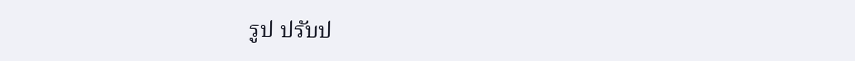รูป ปรับป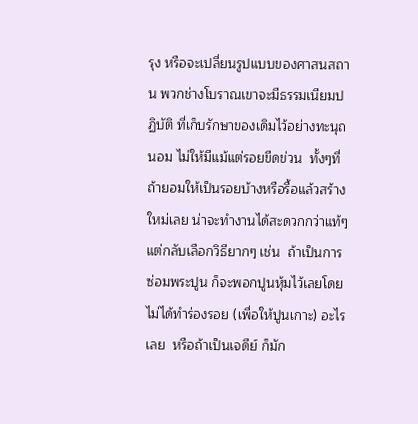รุง หรือจะเปลี่ยนรูปแบบของศาสนสถาน พวกช่างโบราณเขาจะมีธรรมเนียมปฏิบัติ ที่เก็บรักษาของเดิมไว้อย่างทะนุถนอม ไม่ให้มีแม้แต่รอยขีดข่วน  ทั้งๆที่ ถ้ายอมให้เป็นรอยบ้างหรือรื้อแล้วสร้างใหม่เลย น่าจะทำงานได้สะดวกกว่าแท้ๆ แต่กลับเลือกวิธียากๆ เช่น  ถ้าเป็นการซ่อมพระปูน ก็จะพอกปูนหุ้มไว้เลยโดยไม่ได้ทำร่องรอย (เพื่อให้ปูนเกาะ) อะไรเลย  หรือถ้าเป็นเจดีย์ ก็มัก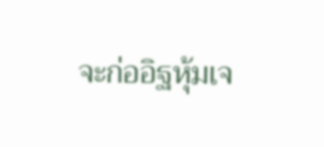จะก่ออิฐหุ้มเจ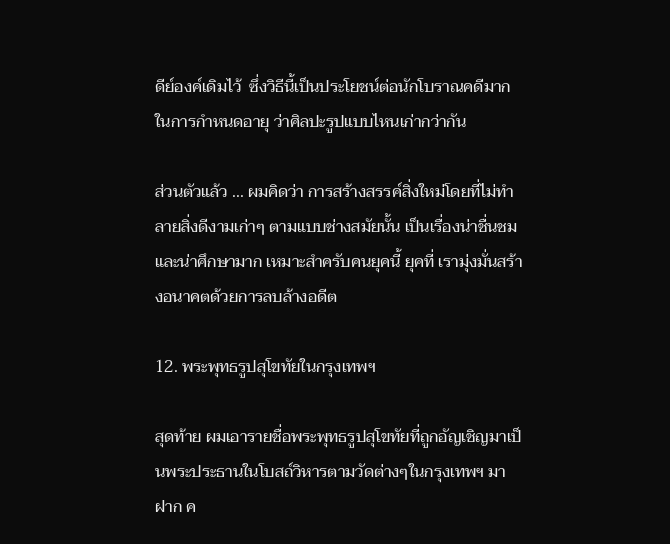ดีย์องค์เดิมไว้  ซึ่งวิธีนี้เป็นประโยชน์ต่อนักโบราณคดีมากในการกำหนดอายุ ว่าศิลปะรูปแบบไหนเก่ากว่ากัน

ส่วนตัวแล้ว ... ผมคิดว่า การสร้างสรรค์สิ่งใหม่โดยที่ไม่ทำลายสิ่งดีงามเก่าๆ ตามแบบช่างสมัยนั้น เป็นเรื่องน่าชื่นชมและน่าศึกษามาก เหมาะสำครับคนยุคนี้ ยุคที่ เรามุ่งมั่นสร้างอนาคตด้วยการลบล้างอดีต

12. พระพุทธรูปสุโขทัยในกรุงเทพฯ

สุดท้าย ผมเอารายชื่อพระพุทธรูปสุโขทัยที่ถูกอัญเชิญมาเป็นพระประธานในโบสถ์วิหารตามวัดต่างๆในกรุงเทพฯ มาฝาก ค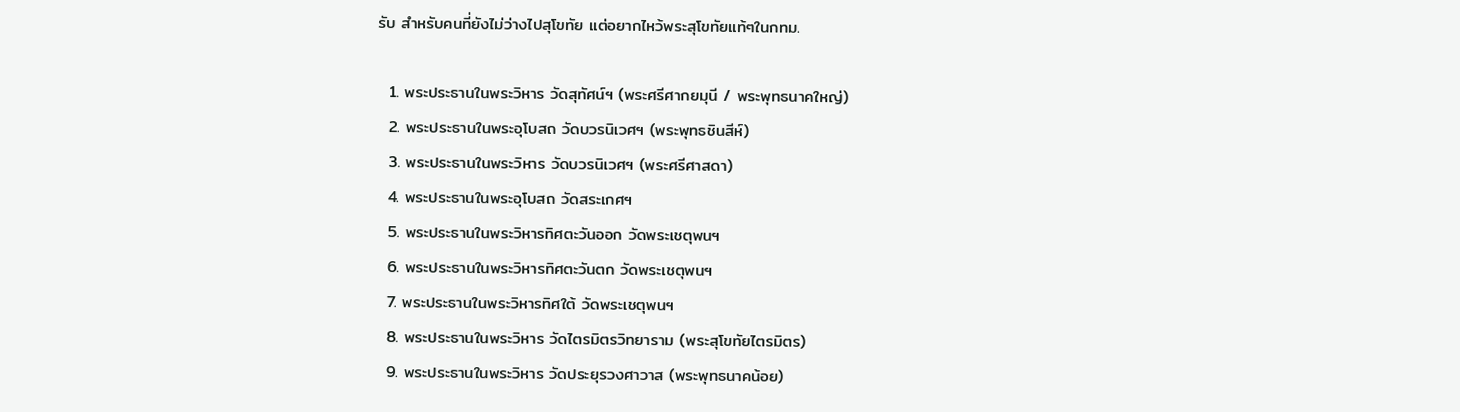รับ สำหรับคนที่ยังไม่ว่างไปสุโขทัย แต่อยากไหว้พระสุโขทัยแท้ๆในกทม.

  1. พระประธานในพระวิหาร วัดสุทัศน์ฯ (พระศรีศากยมุนี / พระพุทธนาคใหญ่)
  2. พระประธานในพระอุโบสถ วัดบวรนิเวศฯ (พระพุทธชินสีห์)
  3. พระประธานในพระวิหาร วัดบวรนิเวศฯ (พระศรีศาสดา)
  4. พระประธานในพระอุโบสถ วัดสระเกศฯ
  5. พระประธานในพระวิหารทิศตะวันออก วัดพระเชตุพนฯ
  6. พระประธานในพระวิหารทิศตะวันตก วัดพระเชตุพนฯ
  7. พระประธานในพระวิหารทิศใต้ วัดพระเชตุพนฯ
  8. พระประธานในพระวิหาร วัดไตรมิตรวิทยาราม (พระสุโขทัยไตรมิตร)
  9. พระประธานในพระวิหาร วัดประยุรวงศาวาส (พระพุทธนาคน้อย)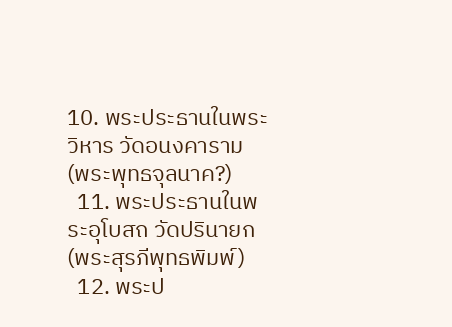10. พระประธานในพระวิหาร วัดอนงคาราม (พระพุทธจุลนาค?)
  11. พระประธานในพระอุโบสถ วัดปรินายก (พระสุรภีพุทธพิมพ์)
  12. พระป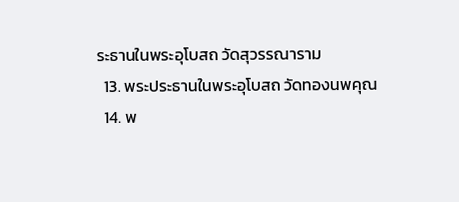ระธานในพระอุโบสถ วัดสุวรรณาราม
  13. พระประธานในพระอุโบสถ วัดทองนพคุณ
  14. พ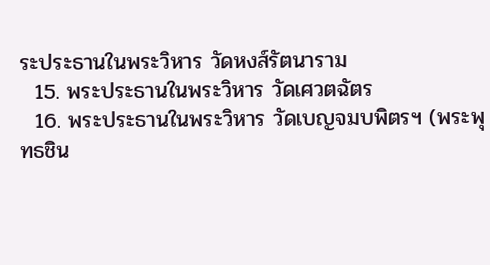ระประธานในพระวิหาร วัดหงส์รัตนาราม
  15. พระประธานในพระวิหาร วัดเศวตฉัตร
  16. พระประธานในพระวิหาร วัดเบญจมบพิตรฯ (พระพุทธชิน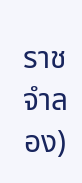ราชจำลอง)